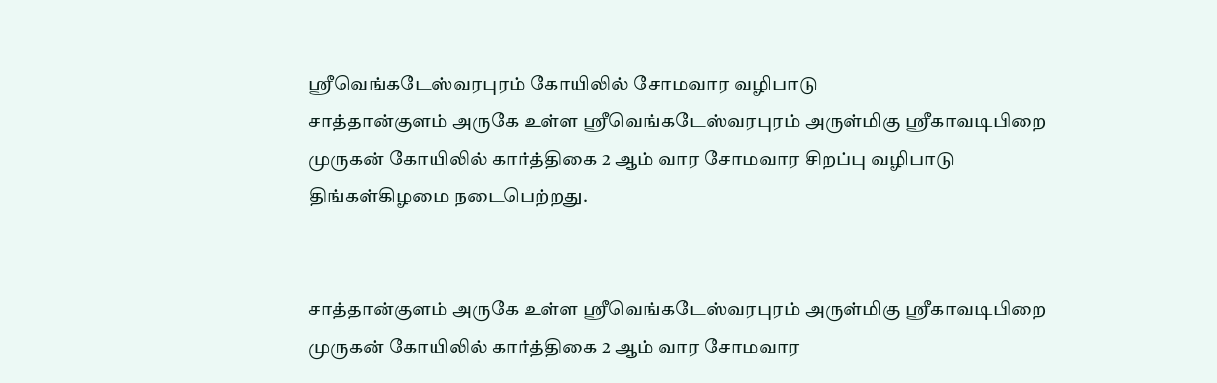ஸ்ரீவெங்கடேஸ்வரபுரம் கோயிலில் சோமவார வழிபாடு
சாத்தான்குளம் அருகே உள்ள ஸ்ரீவெங்கடேஸ்வரபுரம் அருள்மிகு ஸ்ரீகாவடிபிறை முருகன் கோயிலில் கார்த்திகை 2 ஆம் வார சோமவார சிறப்பு வழிபாடு திங்கள்கிழமை நடைபெற்றது.


சாத்தான்குளம் அருகே உள்ள ஸ்ரீவெங்கடேஸ்வரபுரம் அருள்மிகு ஸ்ரீகாவடிபிறை முருகன் கோயிலில் கார்த்திகை 2 ஆம் வார சோமவார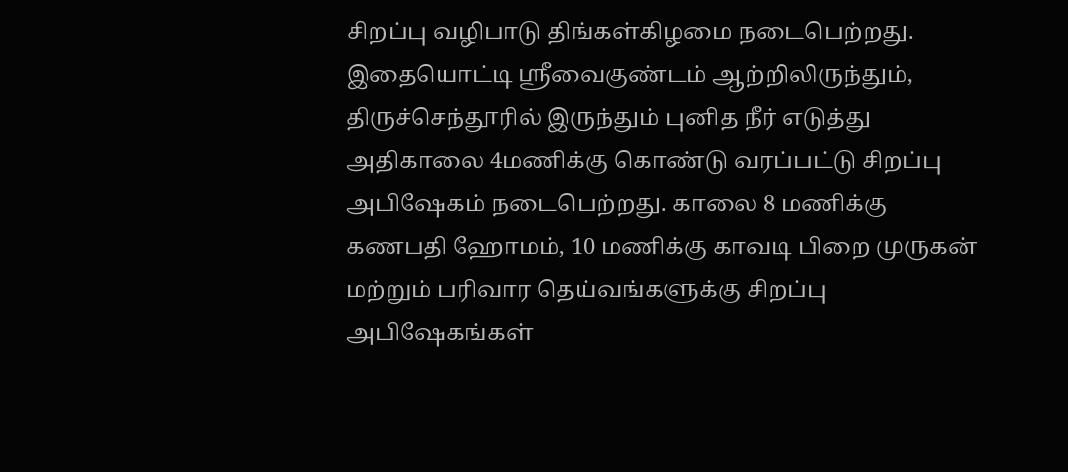சிறப்பு வழிபாடு திங்கள்கிழமை நடைபெற்றது.
இதையொட்டி ஸ்ரீவைகுண்டம் ஆற்றிலிருந்தும், திருச்செந்தூரில் இருந்தும் புனித நீர் எடுத்து அதிகாலை 4மணிக்கு கொண்டு வரப்பட்டு சிறப்பு அபிஷேகம் நடைபெற்றது. காலை 8 மணிக்கு கணபதி ஹோமம், 10 மணிக்கு காவடி பிறை முருகன் மற்றும் பரிவார தெய்வங்களுக்கு சிறப்பு அபிஷேகங்கள்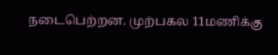நடைபெற்றன. முற்பகல 11மணிக்கு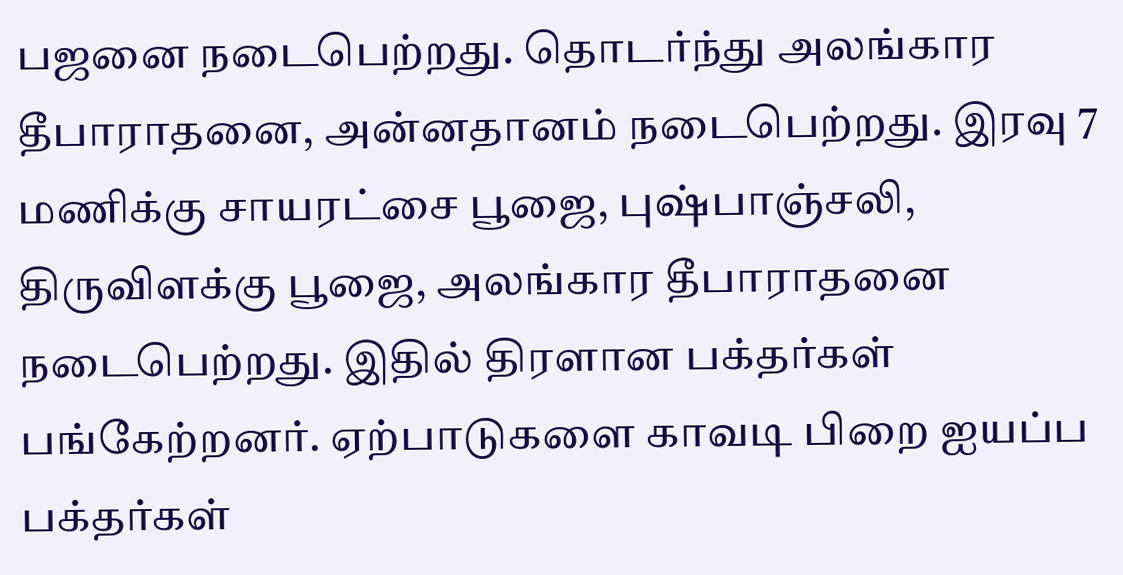பஜனை நடைபெற்றது. தொடர்ந்து அலங்கார தீபாராதனை, அன்னதானம் நடைபெற்றது. இரவு 7 மணிக்கு சாயரட்சை பூஜை, புஷ்பாஞ்சலி, திருவிளக்கு பூஜை, அலங்கார தீபாராதனை நடைபெற்றது. இதில் திரளான பக்தர்கள் பங்கேற்றனர். ஏற்பாடுகளை காவடி பிறை ஐயப்ப பக்தர்கள்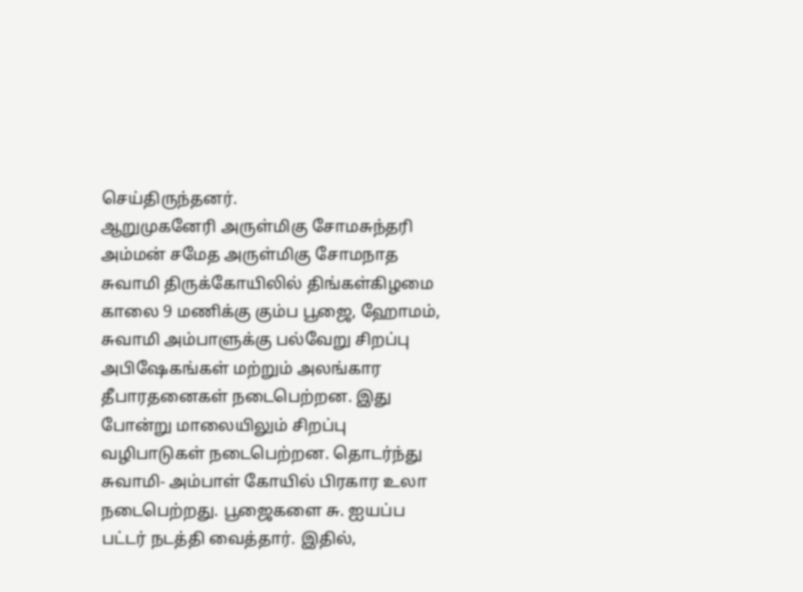செய்திருந்தனர்.
ஆறுமுகனேரி அருள்மிகு சோமசுந்தரி அம்மன் சமேத அருள்மிகு சோமநாத சுவாமி திருக்கோயிலில் திங்கள்கிழமை
காலை 9 மணிக்கு கும்ப பூஜை, ஹோமம், சுவாமி அம்பாளுக்கு பல்வேறு சிறப்பு அபிஷேகங்கள் மற்றும் அலங்கார தீபாரதனைகள் நடைபெற்றன. இது போன்று மாலையிலும் சிறப்பு வழிபாடுகள் நடைபெற்றன. தொடர்ந்து சுவாமி- அம்பாள் கோயில் பிரகார உலா நடைபெற்றது. பூஜைகளை சு. ஐயப்ப பட்டர் நடத்தி வைத்தார். இதில்,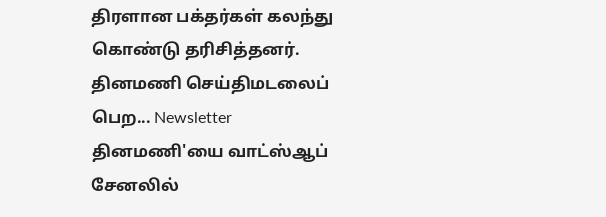திரளான பக்தர்கள் கலந்து கொண்டு தரிசித்தனர்.
தினமணி செய்திமடலைப் பெற... Newsletter
தினமணி'யை வாட்ஸ்ஆப் சேனலில்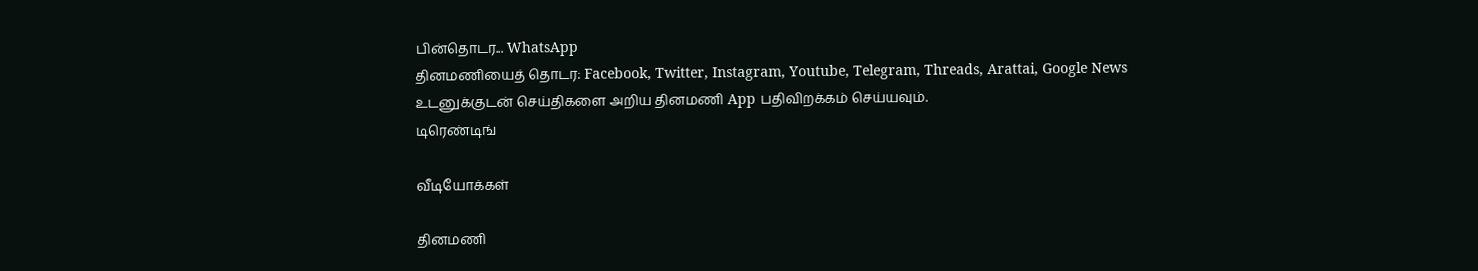பின்தொடர... WhatsApp
தினமணியைத் தொடர: Facebook, Twitter, Instagram, Youtube, Telegram, Threads, Arattai, Google News
உடனுக்குடன் செய்திகளை அறிய தினமணி App பதிவிறக்கம் செய்யவும்.
டிரெண்டிங்

வீடியோக்கள்

தினமணி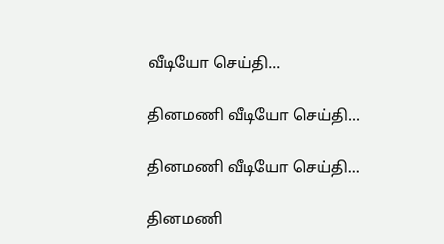வீடியோ செய்தி...

தினமணி வீடியோ செய்தி...

தினமணி வீடியோ செய்தி...

தினமணி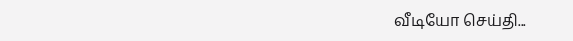வீடியோ செய்தி...